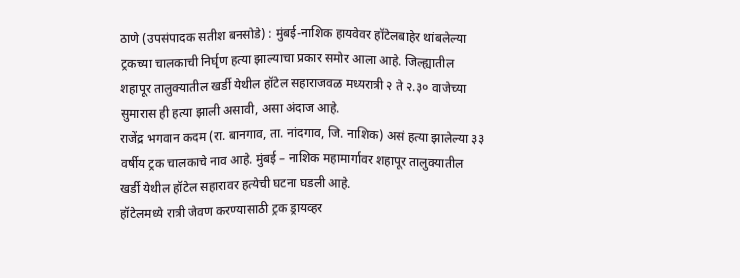ठाणे (उपसंपादक सतीश बनसोडे) : मुंबई-नाशिक हायवेवर हॉटेलबाहेर थांबलेल्या ट्रकच्या चालकाची निर्घृण हत्या झाल्याचा प्रकार समोर आला आहे. जिल्ह्यातील शहापूर तालुक्यातील खर्डी येथील हॉटेल सहाराजवळ मध्यरात्री २ ते २.३० वाजेच्या सुमारास ही हत्या झाली असावी, असा अंदाज आहे.
राजेंद्र भगवान कदम (रा. बानगाव, ता. नांदगाव, जि. नाशिक) असं हत्या झालेल्या ३३ वर्षीय ट्रक चालकाचे नाव आहे. मुंबई – नाशिक महामार्गावर शहापूर तालुक्यातील खर्डी येथील हॉटेल सहारावर हत्येची घटना घडली आहे.
हॉटेलमध्ये रात्री जेवण करण्यासाठी ट्रक ड्रायव्हर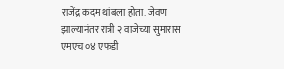राजेंद्र कदम थांबला होता. जेवण झाल्यानंतर रात्री २ वाजेच्या सुमारास एमएच ०४ एफडी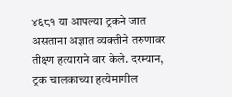४६८१ या आपल्या ट्रकने जात असताना अज्ञात व्यक्तीने तरुणावर तीक्ष्ण हत्याराने वार केले. दरम्यान, ट्रक चालकाच्या हत्येमागील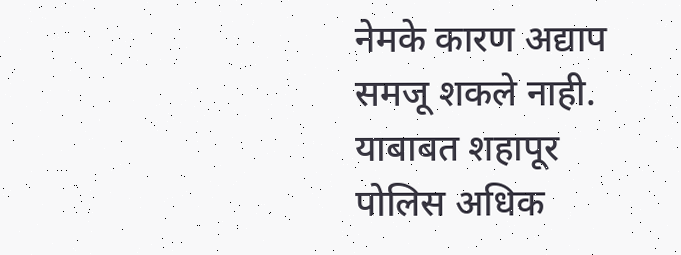नेमके कारण अद्याप समजू शकले नाही. याबाबत शहापूर पोलिस अधिक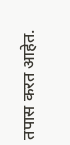तपास करत आहेत.